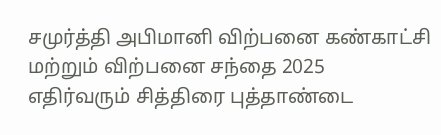சமுர்த்தி அபிமானி விற்பனை கண்காட்சி மற்றும் விற்பனை சந்தை 2025
எதிர்வரும் சித்திரை புத்தாண்டை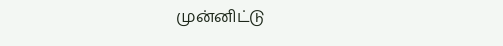முன்னிட்டு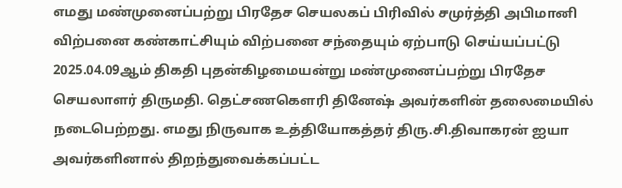எமது மண்முனைப்பற்று பிரதேச செயலகப் பிரிவில் சமுர்த்தி அபிமானி விற்பனை கண்காட்சியும் விற்பனை சந்தையும் ஏற்பாடு செய்யப்பட்டு 2025.04.09ஆம் திகதி புதன்கிழமையன்று மண்முனைப்பற்று பிரதேச செயலாளர் திருமதி. தெட்சணகௌரி தினேஷ் அவர்களின் தலைமையில் நடைபெற்றது. எமது நிருவாக உத்தியோகத்தர் திரு.சி.திவாகரன் ஐயா அவர்களினால் திறந்துவைக்கப்பட்ட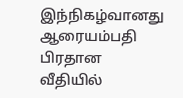இந்நிகழ்வானது ஆரையம்பதி பிரதான வீதியில்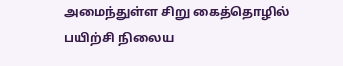அமைந்துள்ள சிறு கைத்தொழில் பயிற்சி நிலைய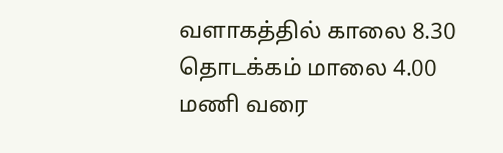வளாகத்தில் காலை 8.30 தொடக்கம் மாலை 4.00 மணி வரை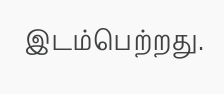இடம்பெற்றது.